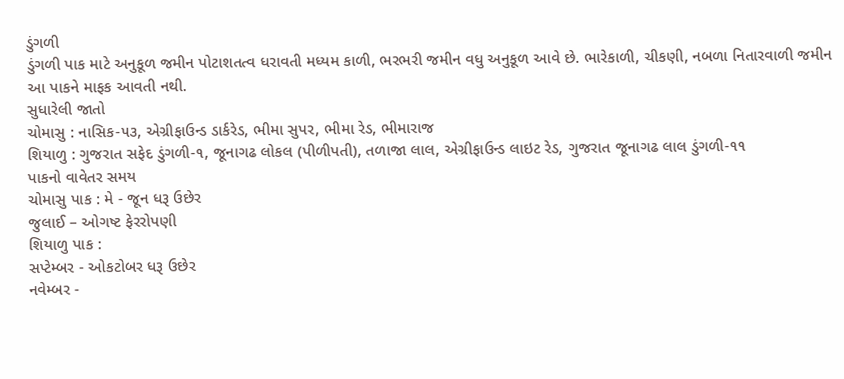ડુંગળી
ડુંગળી પાક માટે અનુકૂળ જમીન પોટાશતત્વ ધરાવતી મધ્યમ કાળી, ભરભરી જમીન વધુ અનુકૂળ આવે છે. ભારેકાળી, ચીકણી, નબળા નિતારવાળી જમીન આ પાકને માફક આવતી નથી.
સુધારેલી જાતો
ચોમાસુ : નાસિક-૫૩, એગ્રીફાઉન્ડ ડાર્કરેડ, ભીમા સુપર, ભીમા રેડ, ભીમારાજ
શિયાળુ : ગુજરાત સફેદ ડુંગળી-૧, જૂનાગઢ લોકલ (પીળીપતી), તળાજા લાલ, એગ્રીફાઉન્ડ લાઇટ રેડ, ગુજરાત જૂનાગઢ લાલ ડુંગળી-૧૧
પાકનો વાવેતર સમય
ચોમાસુ પાક : મે - જૂન ધરૂ ઉછેર
જુલાઈ – ઓગષ્ટ ફેરરોપણી
શિયાળુ પાક :
સપ્ટેમ્બર - ઓકટોબર ધરૂ ઉછેર
નવેમ્બર -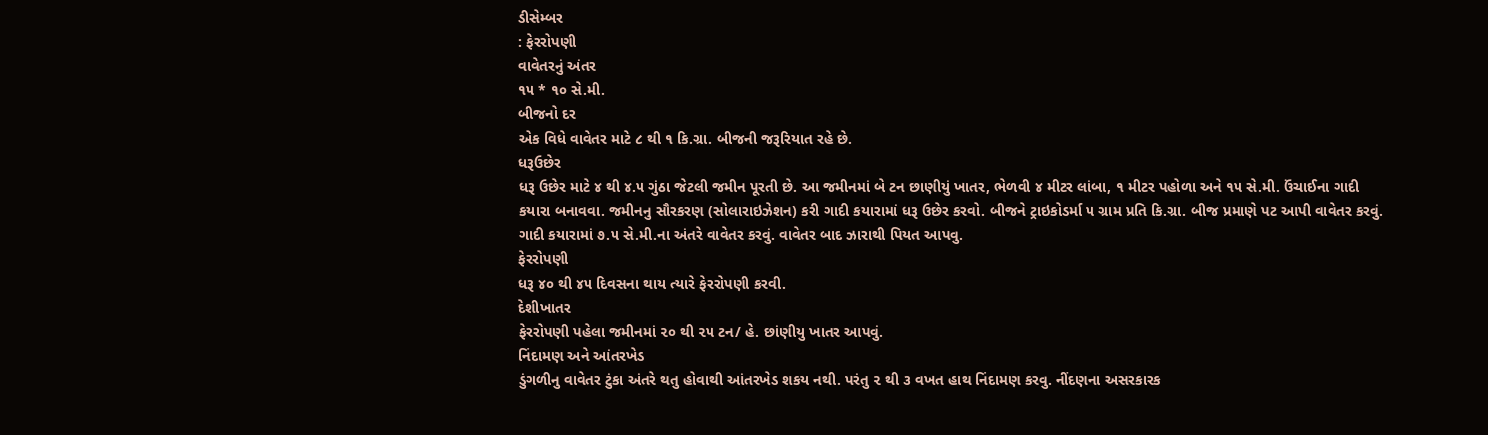ડીસેમ્બર
: ફેરરોપણી
વાવેતરનું અંતર
૧૫ * ૧૦ સે.મી.
બીજનો દર
એક વિધે વાવેતર માટે ૮ થી ૧ કિ.ગ્રા. બીજની જરૂરિયાત રહે છે.
ધરૂઉછેર
ધરૂ ઉછેર માટે ૪ થી ૪.૫ ગુંઠા જેટલી જમીન પૂરતી છે. આ જમીનમાં બે ટન છાણીયું ખાતર, ભેળવી ૪ મીટર લાંબા, ૧ મીટર પહોળા અને ૧૫ સે.મી. ઉંચાઈના ગાદી કયારા બનાવવા. જમીનનુ સૌરકરણ (સોલારાઇઝેશન) કરી ગાદી કયારામાં ધરૂ ઉછેર કરવો. બીજને ટ્રાઇકોડર્મા ૫ ગ્રામ પ્રતિ કિ.ગ્રા. બીજ પ્રમાણે પટ આપી વાવેતર કરવું. ગાદી કયારામાં ૭.૫ સે.મી.ના અંતરે વાવેતર કરવું. વાવેતર બાદ ઝારાથી પિયત આપવુ.
ફેરરોપણી
ધરૂ ૪૦ થી ૪૫ દિવસના થાય ત્યારે ફેરરોપણી કરવી.
દેશીખાતર
ફેરરોપણી પહેલા જમીનમાં ૨૦ થી ૨૫ ટન/ હે. છાંણીયુ ખાતર આપવું.
નિંદામણ અને આંતરખેડ
ડુંગળીનુ વાવેતર ટુંકા અંતરે થતુ હોવાથી આંતરખેડ શકય નથી. પરંતુ ૨ થી ૩ વખત હાથ નિંદામણ કરવુ. નીંદણના અસરકારક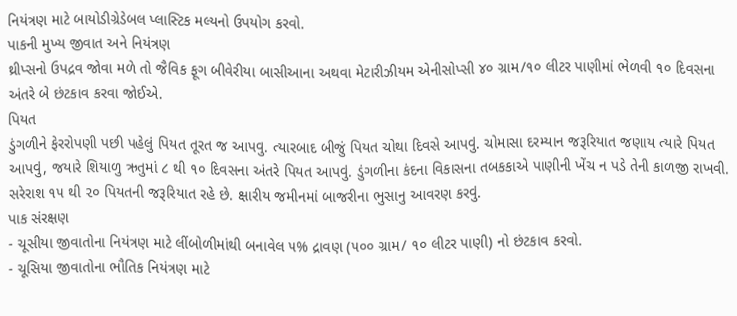નિયંત્રણ માટે બાયોડીગ્રેડેબલ પ્લાસ્ટિક મલ્યનો ઉપયોગ કરવો.
પાકની મુખ્ય જીવાત અને નિયંત્રણ
થ્રીપ્સનો ઉપદ્રવ જોવા મળે તો જૈવિક ફૂગ બીવેરીયા બાસીઆના અથવા મેટારીઝીયમ એનીસોપ્સી ૪૦ ગ્રામ/૧૦ લીટર પાણીમાં ભેળવી ૧૦ દિવસના અંતરે બે છંટકાવ કરવા જોઈએ.
પિયત
ડુંગળીને ફેરરોપણી પછી પહેલું પિયત તૂરત જ આપવુ. ત્યારબાદ બીજું પિયત ચોથા દિવસે આપવું. ચોમાસા દરમ્યાન જરૂરિયાત જણાય ત્યારે પિયત આપવું, જયારે શિયાળુ ઋતુમાં ૮ થી ૧૦ દિવસના અંતરે પિયત આપવું. ડુંગળીના કંદના વિકાસના તબકકાએ પાણીની ખેંચ ન પડે તેની કાળજી રાખવી. સરેરાશ ૧૫ થી ૨૦ પિયતની જરૂરિયાત રહે છે. ક્ષારીય જમીનમાં બાજરીના ભુસાનુ આવરણ કરવું.
પાક સંરક્ષણ
- ચૂસીયા જીવાતોના નિયંત્રણ માટે લીંબોળીમાંથી બનાવેલ ૫% દ્રાવણ (૫૦૦ ગ્રામ/ ૧૦ લીટર પાણી) નો છંટકાવ કરવો.
- ચૂસિયા જીવાતોના ભૌતિક નિયંત્રણ માટે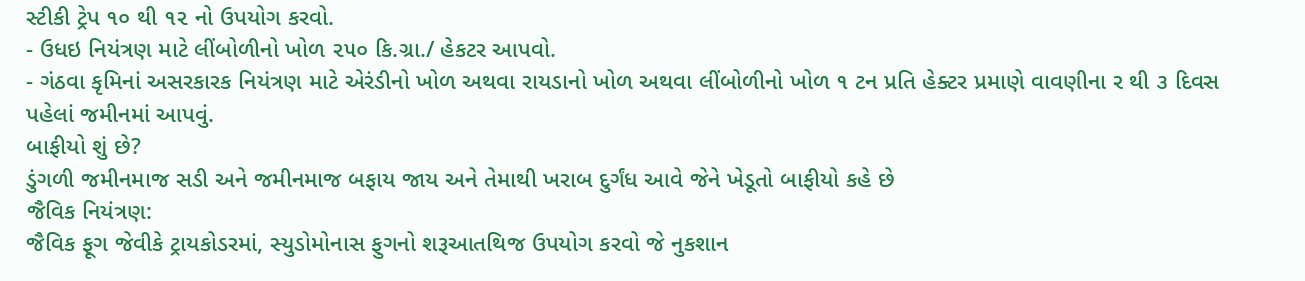સ્ટીકી ટ્રેપ ૧૦ થી ૧૨ નો ઉપયોગ કરવો.
- ઉધઇ નિયંત્રણ માટે લીંબોળીનો ખોળ ૨૫૦ કિ.ગ્રા./ હેકટર આપવો.
- ગંઠવા કૃમિનાં અસરકારક નિયંત્રણ માટે એરંડીનો ખોળ અથવા રાયડાનો ખોળ અથવા લીંબોળીનો ખોળ ૧ ટન પ્રતિ હેક્ટર પ્રમાણે વાવણીના ર થી ૩ દિવસ પહેલાં જમીનમાં આપવું.
બાફીયો શું છે?
ડુંગળી જમીનમાજ સડી અને જમીનમાજ બફાય જાય અને તેમાથી ખરાબ દુર્ગંધ આવે જેને ખેડૂતો બાફીયો કહે છે
જૈવિક નિયંત્રણ:
જૈવિક ફૂગ જેવીકે ટ્રાયકોડરમાં, સ્યુડોમોનાસ ફુગનો શરૂઆતથિજ ઉપયોગ કરવો જે નુકશાન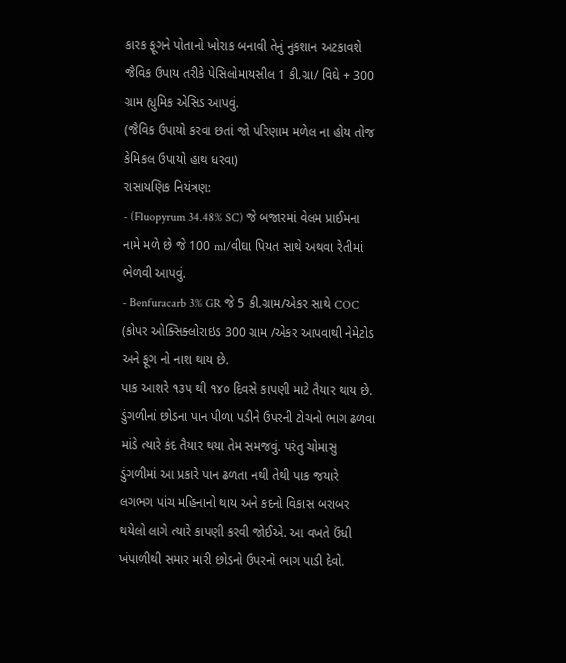કારક ફૂગને પોતાનો ખોરાક બનાવી તેનું નુકશાન અટકાવશે
જૈવિક ઉપાય તરીકે પેસિલોમાયસીલ 1 કી.ગ્રા/ વિઘે + 300 ગ્રામ હ્યુમિક એસિડ આપવું.
(જૈવિક ઉપાયો કરવા છતાં જો પરિણામ મળેલ ના હોય તોજ કેમિકલ ઉપાયો હાથ ધરવા)
રાસાયણિક નિયંત્રણ:
- (Fluopyrum 34.48% SC) જે બજારમાં વેલમ પ્રાઈમના નામે મળે છે જે 100 ml/વીઘા પિયત સાથે અથવા રેતીમાં ભેળવી આપવું.
- Benfuracarb 3% GR જે 5 કી.ગ્રામ/એકર સાથે COC (કોપર ઓક્સિક્લોરાઇડ 300 ગ્રામ /એકર આપવાથી નેમેટોડ અને ફૂગ નો નાશ થાય છે.
પાક આશરે ૧૩૫ થી ૧૪૦ દિવસે કાપણી માટે તૈયાર થાય છે. ડુંગળીનાં છોડના પાન પીળા પડીને ઉપરની ટોચનો ભાગ ઢળવા માંડે ત્યારે કંદ તૈયાર થયા તેમ સમજવું. પરંતુ ચોમાસુ ડુંગળીમાં આ પ્રકારે પાન ઢળતા નથી તેથી પાક જયારે લગભગ પાંચ મહિનાનો થાય અને કદનો વિકાસ બરાબર થયેલો લાગે ત્યારે કાપણી કરવી જોઈએ. આ વખતે ઉંધી ખંપાળીથી સમાર મારી છોડનો ઉપરનો ભાગ પાડી દેવો.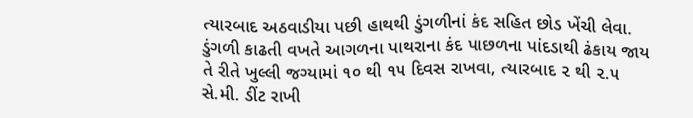ત્યારબાદ અઠવાડીયા પછી હાથથી ડુંગળીનાં કંદ સહિત છોડ ખેંચી લેવા. ડુંગળી કાઢતી વખતે આગળના પાથરાના કંદ પાછળના પાંદડાથી ઢંકાય જાય તે રીતે ખુલ્લી જગ્યામાં ૧૦ થી ૧૫ દિવસ રાખવા, ત્યારબાદ ૨ થી ૨.૫ સે.મી. ડીંટ રાખી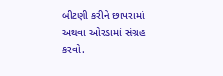બીટણી કરીને છાપરામાં અથવા ઓરડામાં સંગ્રહ કરવો.